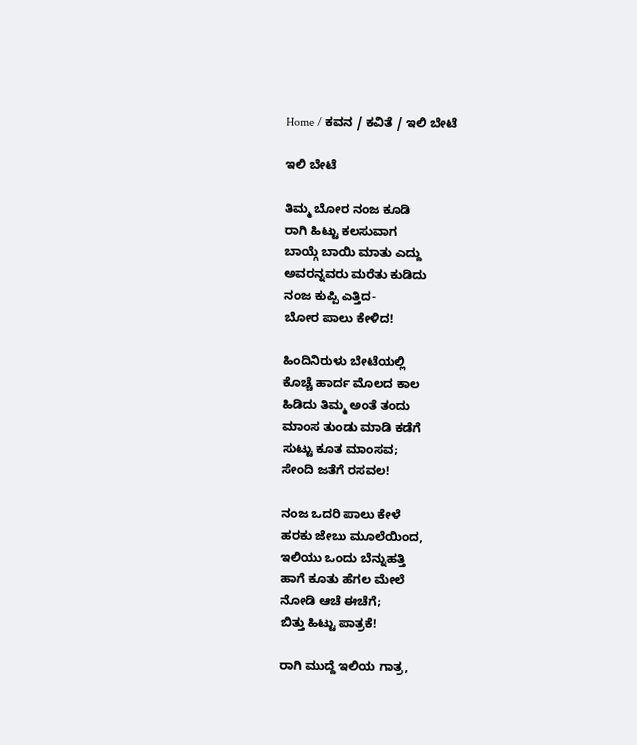Home / ಕವನ / ಕವಿತೆ / ಇಲಿ ಬೇಟೆ

ಇಲಿ ಬೇಟೆ

ತಿಮ್ಮ ಬೋರ ನಂಜ ಕೂಡಿ
ರಾಗಿ ಹಿಟ್ಟು ಕಲಸುವಾಗ
ಬಾಯ್ಗೆ ಬಾಯಿ ಮಾತು ಎದ್ದು
ಅವರನ್ನವರು ಮರೆತು ಕುಡಿದು
ನಂಜ ಕುಪ್ಪಿ ಎತ್ತಿದ-
ಬೋರ ಪಾಲು ಕೇಳಿದ!

ಹಿಂದಿನಿರುಳು ಬೇಟೆಯಲ್ಲಿ
ಕೊಚ್ಚೆ ಹಾರ್ದ ಮೊಲದ ಕಾಲ
ಹಿಡಿದು ತಿಮ್ಮ ಅಂತೆ ತಂದು
ಮಾಂಸ ತುಂಡು ಮಾಡಿ ಕಡೆಗೆ
ಸುಟ್ಟು ಕೂತ ಮಾಂಸವ;
ಸೇಂದಿ ಜತೆಗೆ ರಸವಲ!

ನಂಜ ಒದರಿ ಪಾಲು ಕೇಳೆ
ಹರಕು ಜೇಬು ಮೂಲೆಯಿಂದ,
ಇಲಿಯು ಒಂದು ಬೆನ್ನುಹತ್ತಿ
ಹಾಗೆ ಕೂತು ಹೆಗಲ ಮೇಲೆ
ನೋಡಿ ಆಚೆ ಈಚೆಗೆ;
ಬಿತ್ತು ಹಿಟ್ಟು ಪಾತ್ರಕೆ!

ರಾಗಿ ಮುದ್ದೆ ಇಲಿಯ ಗಾತ್ರ,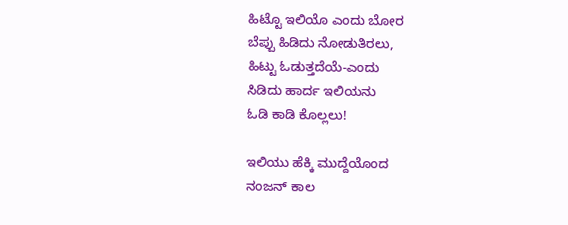ಹಿಟ್ಟೊ ಇಲಿಯೊ ಎಂದು ಬೋರ
ಬೆಪ್ಪು ಹಿಡಿದು ನೋಡುತಿರಲು,
ಹಿಟ್ಟು ಓಡುತ್ತದೆಯೆ-ಎಂದು
ಸಿಡಿದು ಹಾರ್ದ ಇಲಿಯನು
ಓಡಿ ಕಾಡಿ ಕೊಲ್ಲಲು!

ಇಲಿಯು ಹೆಕ್ಕಿ ಮುದ್ದೆಯೊಂದ
ನಂಜನ್ ಕಾಲ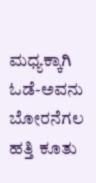ಮಧ್ಯಕ್ಕಾಗಿ
ಓಡೆ-ಅವನು ಬೋರನೆಗಲ
ಹತ್ತಿ ಕೂತು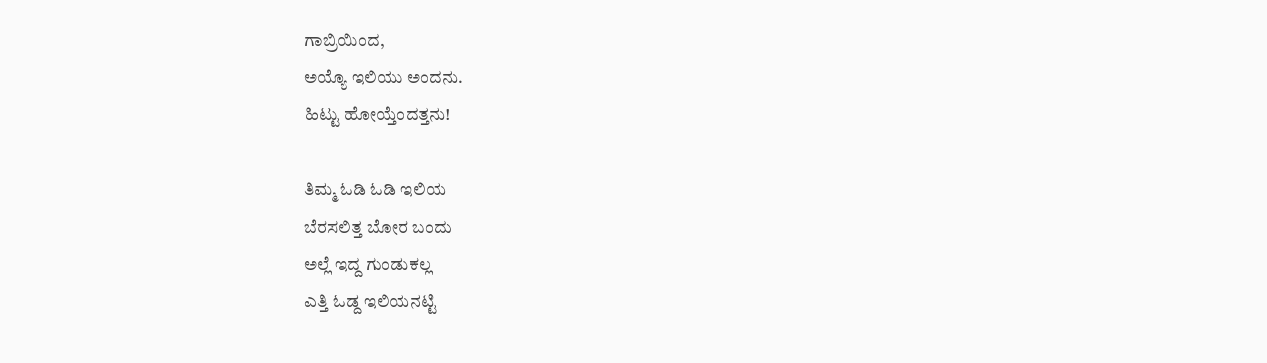ಗಾಬ್ರಿಯಿಂದ,
ಅಯ್ಯೊ ಇಲಿಯು ಅಂದನು.
ಹಿಟ್ಟು ಹೋಯ್ತೆಂದತ್ತನು!

ತಿಮ್ಮ ಓಡಿ ಓಡಿ ಇಲಿಯ
ಬೆರಸಲಿತ್ತ ಬೋರ ಬಂದು
ಅಲ್ಲೆ ಇದ್ದ ಗುಂಡುಕಲ್ಲ
ಎತ್ತಿ ಓಡ್ದ ಇಲಿಯನಟ್ಟಿ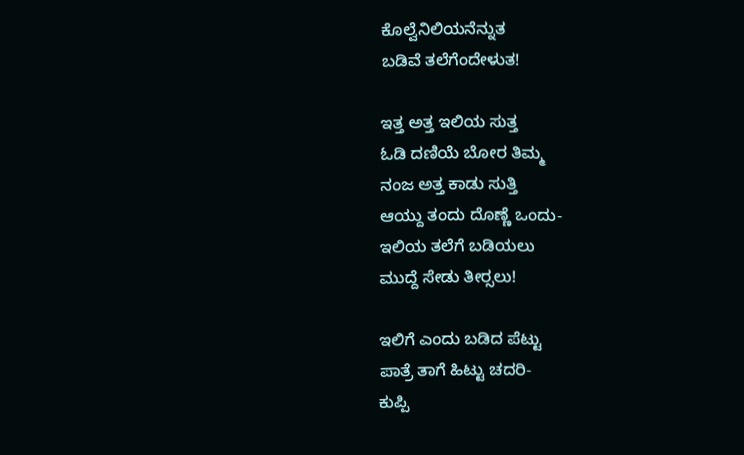ಕೊಲ್ವೆನಿಲಿಯನೆನ್ನುತ
ಬಡಿವೆ ತಲೆಗೆಂದೇಳುತ!

ಇತ್ತ ಅತ್ತ ಇಲಿಯ ಸುತ್ತ
ಓಡಿ ದಣಿಯೆ ಬೋರ ತಿಮ್ಮ
ನಂಜ ಅತ್ತ ಕಾಡು ಸುತ್ತಿ
ಆಯ್ದು ತಂದು ದೊಣ್ಣೆ ಒಂದು-
ಇಲಿಯ ತಲೆಗೆ ಬಡಿಯಲು
ಮುದ್ದೆ ಸೇಡು ತೀರ್‍ಸಲು!

ಇಲಿಗೆ ಎಂದು ಬಡಿದ ಪೆಟ್ಟು
ಪಾತ್ರೆ ತಾಗೆ ಹಿಟ್ಟು ಚದರಿ-
ಕುಪ್ಪಿ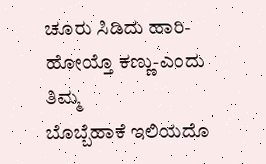ಚೂರು ಸಿಡಿದು ಹಾರಿ-
ಹೋಯ್ತೊ ಕಣ್ಣು-ಎಂದು ತಿಮ್ಮ
ಬೊಬ್ಬೆಹಾಕೆ ಇಲಿಯದೊ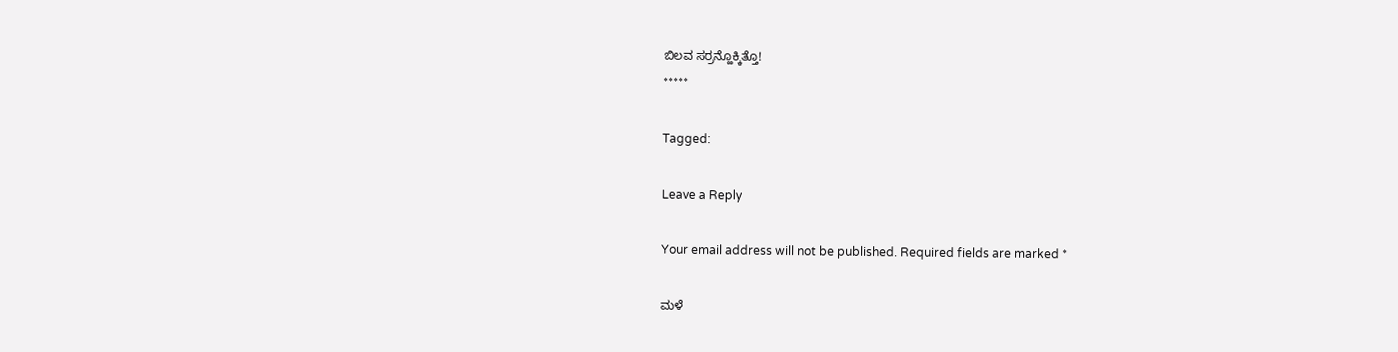ಬಿಲವ ಸರ್‍ರನ್ಹೊಕ್ಕಿತ್ತೊ!
*****

Tagged:

Leave a Reply

Your email address will not be published. Required fields are marked *

ಮಳೆ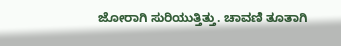ಜೋರಾಗಿ ಸುರಿಯುತ್ತಿತ್ತು. ಚಾವಣಿ ತೂತಾಗಿ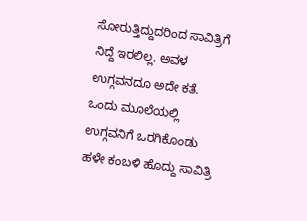ಸೋರುತ್ತಿದ್ದುದರಿಂದ ಸಾವಿತ್ರಿಗೆ ನಿದ್ದೆ ಇರಲಿಲ್ಲ. ಅವಳ ಉಗ್ಗವನದೂ ಅದೇ ಕತೆ. ಒಂದು ಮೂಲೆಯಲ್ಲಿ ಉಗ್ಗವನಿಗೆ ಒರಗಿಕೊಂಡು ಹಳೇ ಕಂಬಳಿ ಹೊದ್ದು ಸಾವಿತ್ರಿ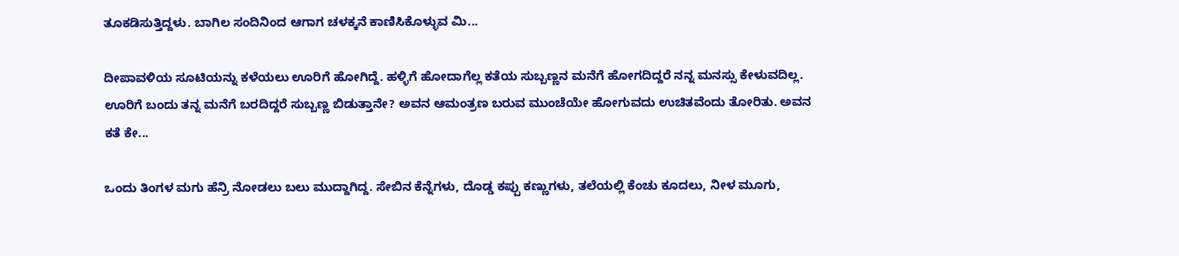ತೂಕಡಿಸುತ್ತಿದ್ದಳು. ಬಾಗಿಲ ಸಂದಿನಿಂದ ಆಗಾಗ ಚಳಕ್ಕನೆ ಕಾಣಿಸಿಕೊಳ್ಳುವ ಮಿ...

ದೀಪಾವಳಿಯ ಸೂಟಿಯನ್ನು ಕಳೆಯಲು ಊರಿಗೆ ಹೋಗಿದ್ದೆ. ಹಳ್ಳಿಗೆ ಹೋದಾಗೆಲ್ಲ ಕತೆಯ ಸುಬ್ಬಣ್ಣನ ಮನೆಗೆ ಹೋಗದಿದ್ದರೆ ನನ್ನ ಮನಸ್ಸು ಕೇಳುವದಿಲ್ಲ. ಊರಿಗೆ ಬಂದು ತನ್ನ ಮನೆಗೆ ಬರದಿದ್ದರೆ ಸುಬ್ಬಣ್ಣ ಬಿಡುತ್ತಾನೇ? ಅವನ ಆಮಂತ್ರಣ ಬರುವ ಮುಂಚೆಯೇ ಹೋಗುವದು ಉಚಿತವೆಂದು ತೋರಿತು. ಅವನ ಕತೆ ಕೇ...

ಒಂದು ತಿಂಗಳ ಮಗು ಹೆನ್ರಿ ನೋಡಲು ಬಲು ಮುದ್ದಾಗಿದ್ದ. ಸೇಬಿನ ಕೆನ್ನೆಗಳು, ದೊಡ್ಡ ಕಪ್ಪು ಕಣ್ಣುಗಳು, ತಲೆಯಲ್ಲಿ ಕೆಂಚು ಕೂದಲು, ನೀಳ ಮೂಗು,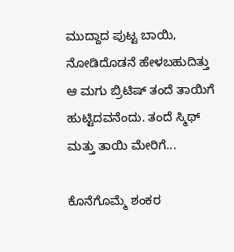ಮುದ್ದಾದ ಪುಟ್ಟ ಬಾಯಿ, ನೋಡಿದೊಡನೆ ಹೇಳಬಹುದಿತ್ತು ಆ ಮಗು ಬ್ರಿಟಿಷ್ ತಂದೆ ತಾಯಿಗೆ ಹುಟ್ಟಿದವನೆಂದು. ತಂದೆ ಸ್ಮಿಥ್ ಮತ್ತು ತಾಯಿ ಮೇರಿಗೆ...

ಕೊನೆಗೊಮ್ಮೆ ಶಂಕರ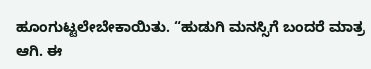ಹೂಂಗುಟ್ಟಲೇಬೇಕಾಯಿತು. “ಹುಡುಗಿ ಮನಸ್ಸಿಗೆ ಬಂದರೆ ಮಾತ್ರ ಆಗಿ. ಈ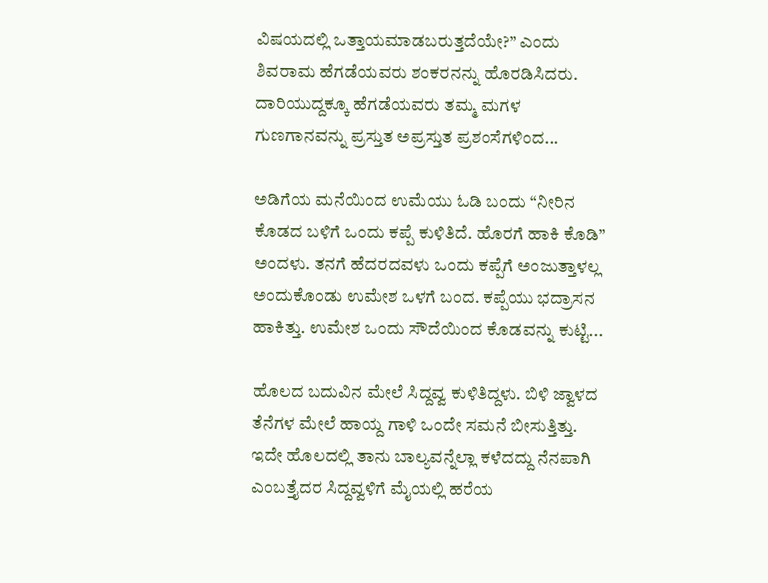ವಿಷಯದಲ್ಲಿ ಒತ್ತಾಯಮಾಡಬರುತ್ತದೆಯೇ?” ಎಂದು ಶಿವರಾಮ ಹೆಗಡೆಯವರು ಶಂಕರನನ್ನು ಹೊರಡಿಸಿದರು. ದಾರಿಯುದ್ದಕ್ಕೂ ಹೆಗಡೆಯವರು ತಮ್ಮ ಮಗಳ ಗುಣಗಾನವನ್ನು ಪ್ರಸ್ತುತ ಅಪ್ರಸ್ತುತ ಪ್ರಶಂಸೆಗಳಿಂದ...

ಅಡಿಗೆಯ ಮನೆಯಿಂದ ಉಮೆಯು ಓಡಿ ಬಂದು “ನೀರಿನ ಕೊಡದ ಬಳಿಗೆ ಒಂದು ಕಪ್ಪೆ ಕುಳಿತಿದೆ. ಹೊರಗೆ ಹಾಕಿ ಕೊಡಿ” ಅಂದಳು. ತನಗೆ ಹೆದರದವಳು ಒಂದು ಕಪ್ಪೆಗೆ ಅಂಜುತ್ತಾಳಲ್ಲ ಅಂದುಕೊಂಡು ಉಮೇಶ ಒಳಗೆ ಬಂದ. ಕಪ್ಪೆಯು ಭದ್ರಾಸನ ಹಾಕಿತ್ತು. ಉಮೇಶ ಒಂದು ಸೌದೆಯಿಂದ ಕೊಡವನ್ನು ಕುಟ್ಟಿ...

ಹೊಲದ ಬದುವಿನ ಮೇಲೆ ಸಿದ್ದವ್ವ ಕುಳಿತಿದ್ದಳು. ಬಿಳಿ ಜ್ವಾಳದ ತೆನೆಗಳ ಮೇಲೆ ಹಾಯ್ದ ಗಾಳಿ ಒಂದೇ ಸಮನೆ ಬೀಸುತ್ತಿತ್ತು. ಇದೇ ಹೊಲದಲ್ಲಿ ತಾನು ಬಾಲ್ಯವನ್ನೆಲ್ಲಾ ಕಳೆದದ್ದು ನೆನಪಾಗಿ ಎಂಬತ್ತೈದರ ಸಿದ್ದವ್ವಳಿಗೆ ಮೈಯಲ್ಲಿ ಹರೆಯ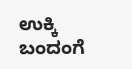ಉಕ್ಕಿ ಬಂದಂಗೆ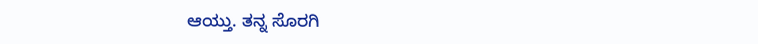ಆಯ್ತು. ತನ್ನ ಸೊರಗಿ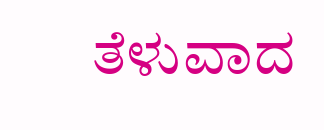ತೆಳುವಾದ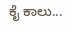ಕೈ ಕಾಲು...